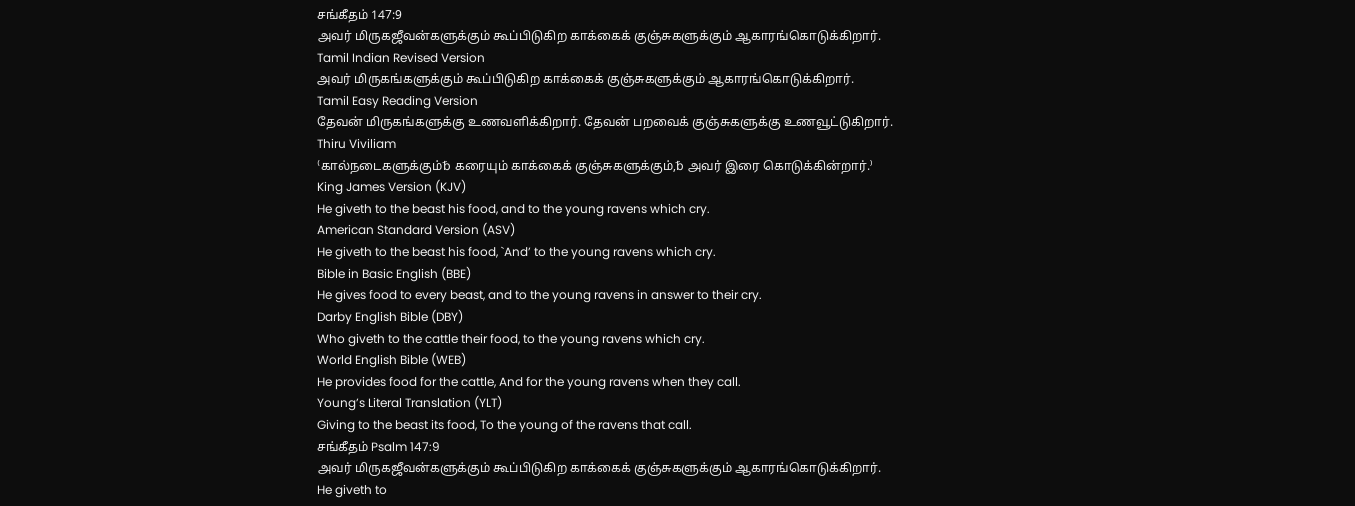சங்கீதம் 147:9
அவர் மிருகஜீவன்களுக்கும் கூப்பிடுகிற காக்கைக் குஞ்சுகளுக்கும் ஆகாரங்கொடுக்கிறார்.
Tamil Indian Revised Version
அவர் மிருகங்களுக்கும் கூப்பிடுகிற காக்கைக் குஞ்சுகளுக்கும் ஆகாரங்கொடுக்கிறார்.
Tamil Easy Reading Version
தேவன் மிருகங்களுக்கு உணவளிக்கிறார். தேவன் பறவைக் குஞ்சுகளுக்கு உணவூட்டுகிறார்.
Thiru Viviliam
⁽கால்நடைகளுக்கும்␢ கரையும் காக்கைக் குஞ்சுகளுக்கும்,␢ அவர் இரை கொடுக்கின்றார்.⁾
King James Version (KJV)
He giveth to the beast his food, and to the young ravens which cry.
American Standard Version (ASV)
He giveth to the beast his food, `And’ to the young ravens which cry.
Bible in Basic English (BBE)
He gives food to every beast, and to the young ravens in answer to their cry.
Darby English Bible (DBY)
Who giveth to the cattle their food, to the young ravens which cry.
World English Bible (WEB)
He provides food for the cattle, And for the young ravens when they call.
Young’s Literal Translation (YLT)
Giving to the beast its food, To the young of the ravens that call.
சங்கீதம் Psalm 147:9
அவர் மிருகஜீவன்களுக்கும் கூப்பிடுகிற காக்கைக் குஞ்சுகளுக்கும் ஆகாரங்கொடுக்கிறார்.
He giveth to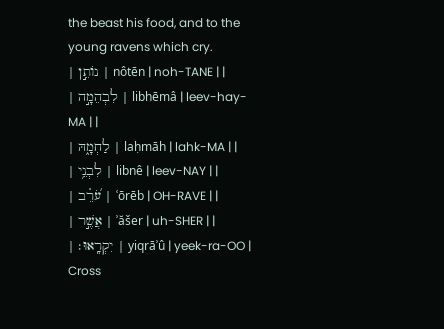the beast his food, and to the young ravens which cry.
| נוֹתֵ֣ן | nôtēn | noh-TANE | |
| לִבְהֵמָ֣ה | libhēmâ | leev-hay-MA | |
| לַחְמָ֑הּ | laḥmāh | lahk-MA | |
| לִבְנֵ֥י | libnê | leev-NAY | |
| עֹ֝רֵ֗ב | ʿōrēb | OH-RAVE | |
| אֲשֶׁ֣ר | ʾăšer | uh-SHER | |
| יִקְרָֽאוּ׃ | yiqrāʾû | yeek-ra-OO |
Cross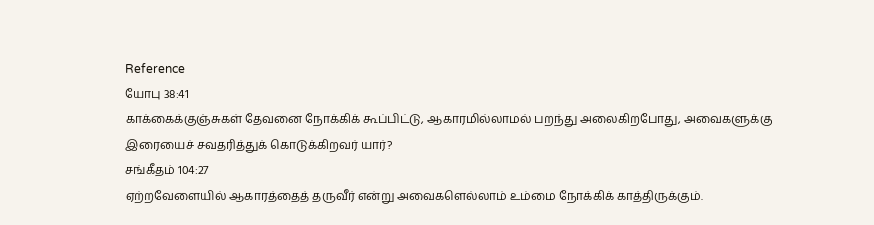Reference
யோபு 38:41
காக்கைக்குஞ்சுகள் தேவனை நோக்கிக் கூப்பிட்டு, ஆகாரமில்லாமல் பறந்து அலைகிறபோது, அவைகளுக்கு இரையைச் சவதரித்துக் கொடுக்கிறவர் யார்?
சங்கீதம் 104:27
ஏற்றவேளையில் ஆகாரத்தைத் தருவீர் என்று அவைகளெல்லாம் உம்மை நோக்கிக் காத்திருக்கும்.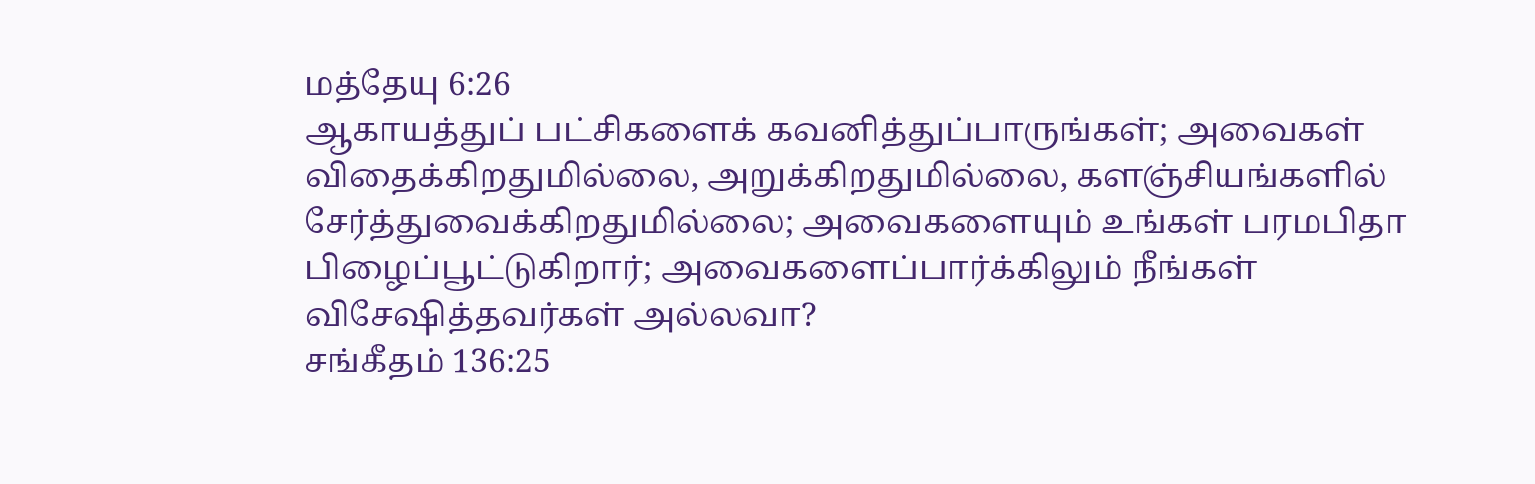மத்தேயு 6:26
ஆகாயத்துப் பட்சிகளைக் கவனித்துப்பாருங்கள்; அவைகள் விதைக்கிறதுமில்லை, அறுக்கிறதுமில்லை, களஞ்சியங்களில் சேர்த்துவைக்கிறதுமில்லை; அவைகளையும் உங்கள் பரமபிதா பிழைப்பூட்டுகிறார்; அவைகளைப்பார்க்கிலும் நீங்கள் விசேஷித்தவர்கள் அல்லவா?
சங்கீதம் 136:25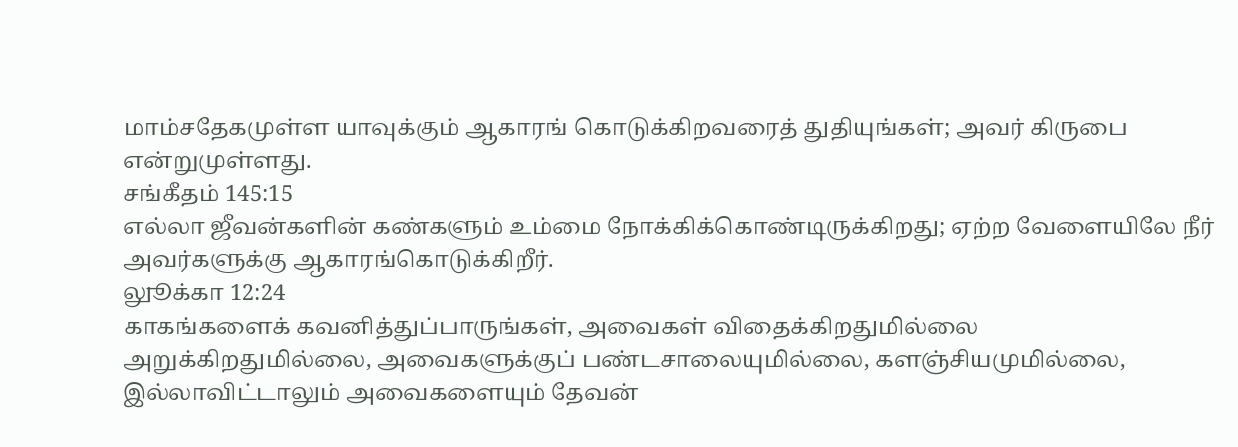மாம்சதேகமுள்ள யாவுக்கும் ஆகாரங் கொடுக்கிறவரைத் துதியுங்கள்; அவர் கிருபை என்றுமுள்ளது.
சங்கீதம் 145:15
எல்லா ஜீவன்களின் கண்களும் உம்மை நோக்கிக்கொண்டிருக்கிறது; ஏற்ற வேளையிலே நீர் அவர்களுக்கு ஆகாரங்கொடுக்கிறீர்.
லுூக்கா 12:24
காகங்களைக் கவனித்துப்பாருங்கள், அவைகள் விதைக்கிறதுமில்லை அறுக்கிறதுமில்லை, அவைகளுக்குப் பண்டசாலையுமில்லை, களஞ்சியமுமில்லை, இல்லாவிட்டாலும் அவைகளையும் தேவன்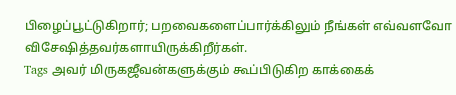பிழைப்பூட்டுகிறார்; பறவைகளைப்பார்க்கிலும் நீங்கள் எவ்வளவோ விசேஷித்தவர்களாயிருக்கிறீர்கள்.
Tags அவர் மிருகஜீவன்களுக்கும் கூப்பிடுகிற காக்கைக்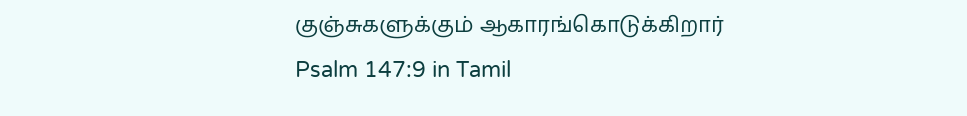குஞ்சுகளுக்கும் ஆகாரங்கொடுக்கிறார்
Psalm 147:9 in Tamil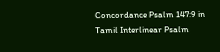Concordance Psalm 147:9 in Tamil Interlinear Psalm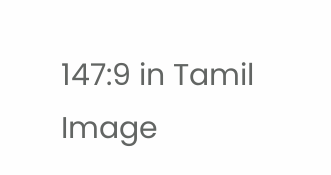147:9 in Tamil Image